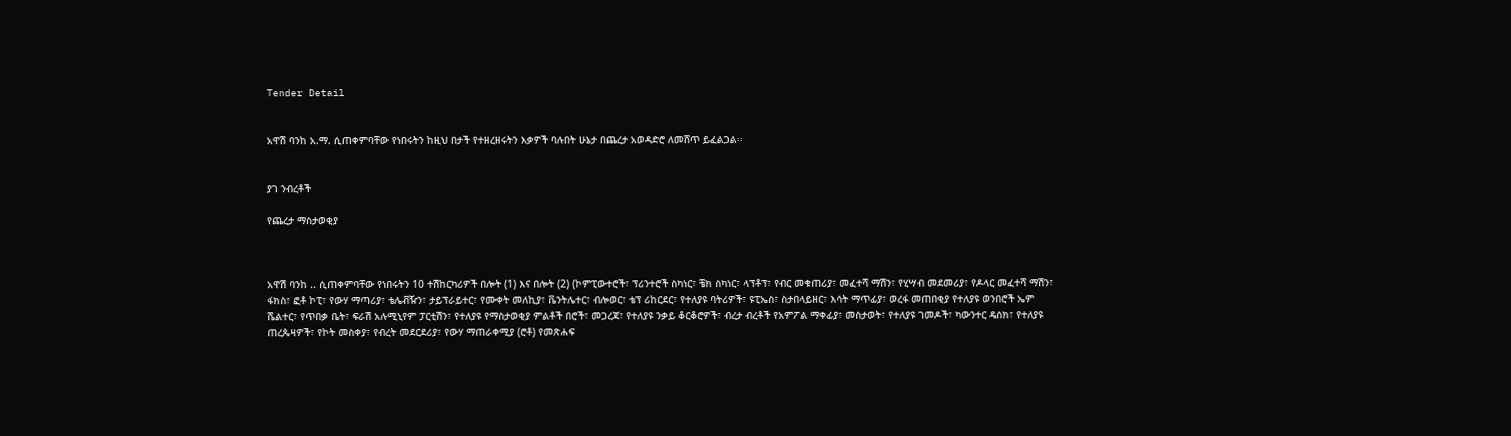Tender Detail


አዋሽ ባንከ አ.ማ. ሲጠቀምባቸው የነበሩትን ከዚህ በታች የተዘረዘሩትን እቃዎች ባሉበት ሁኔታ በጨረታ አወዳድሮ ለመሸጥ ይፈልጋል፡፡


ያገ ንብረቶች

የጨረታ ማስታወቂያ



አዋሽ ባንከ .. ሲጠቀምባቸው የነበሩትን 10 ተሽከርካሪዎች በሎት (1) እና በሎት (2) (ኮምፒውተሮች፣ ፕሪንተሮች ስካነር፣ ቼክ ስካነር፣ ላፕቶፕ፣ የብር መቁጠሪያ፣ መፈተሻ ማሽን፣ የሂሣብ መደመሪያ፣ የዶላር መፈተሻ ማሽን፣ ፋክስ፣ ፎቶ ኮፒ፣ የውሃ ማጣሪያ፣ ቴሌቭዥን፣ ታይፕራይተር፣ የሙቀት መለኪያ፣ ቬንትሌተር፣ ብሎወር፣ ቴፕ ሪከርደር፣ የተለያዩ ባትሪዎች፣ ዩፒኤስ፣ ስታበላይዘር፣ እሳት ማጥፊያ፣ ወረፋ መጠበቂያ የተለያዩ ወንበሮች ኤም ሼልተር፣ የጥበቃ ቤት፣ ፍራሽ አሉሚኒየም ፓርቲሽን፣ የተለያዩ የማስታወቂያ ምልቶች በሮች፣ መጋረጃ፣ የተለያዩ ንቃይ ቆርቆሮዎች፣ ብረታ ብረቶች የአምፖል ማቀፊያ፣ መስታወት፣ የተለያዩ ገመዶች፣ ካውንተር ዴስክ፣ የተለያዩ ጠረጴዛዎች፣ የኮት መስቀያ፣ የብረት መደርደሪያ፣ የውሃ ማጠራቀሚያ (ሮቶ) የመጽሐፍ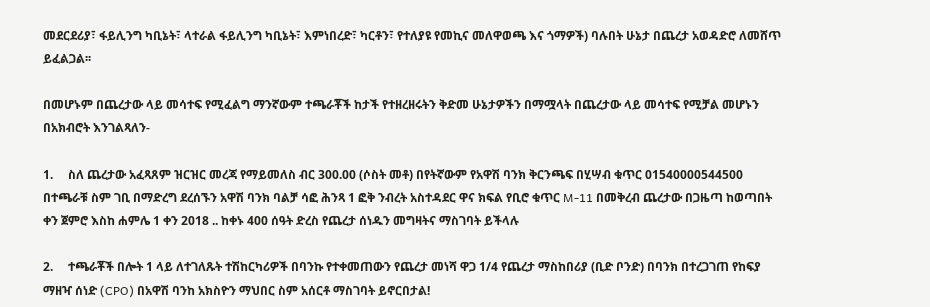መደርደሪያ፣ ፋይሊንግ ካቢኔት፣ ላተራል ፋይሊንግ ካቢኔት፣ እምነበረድ፣ ካርቶን፣ የተለያዩ የመኪና መለዋወጫ እና ጎማዎች) ባሉበት ሁኔታ በጨረታ አወዳድሮ ለመሸጥ ይፈልጋል፡፡

በመሆኑም በጨረታው ላይ መሳተፍ የሚፈልግ ማንኛውም ተጫራቾች ከታች የተዘረዘሩትን ቅድመ ሁኔታዎችን በማሟላት በጨረታው ላይ መሳተፍ የሚቻል መሆኑን በአክብሮት እንገልጻለን-

1.     ስለ ጨረታው አፈጻጸም ዝርዝር መረጃ የማይመለስ ብር 300.00 (ሶስት መቶ) በየትኛውም የአዋሽ ባንክ ቅርንጫፍ በሂሣብ ቁጥር 01540000544500 በተጫራቹ ስም ገቢ በማድረግ ደረሰኙን አዋሽ ባንክ ባልቻ ሳፎ ሕንጻ 1 ፎቅ ንብረት አስተዳደር ዋና ክፍል የቢሮ ቁጥር M-11 በመቅረብ ጨረታው በጋዜጣ ከወጣበት ቀን ጀምሮ እስከ ሐምሌ 1 ቀን 2018 .. ከቀኑ 400 ሰዓት ድረስ የጨረታ ሰነዱን መግዛትና ማስገባት ይችላሉ

2.     ተጫራቾች በሎት 1 ላይ ለተገለጹት ተሽከርካሪዎች በባንኩ የተቀመጠውን የጨረታ መነሻ ዋጋ 1/4 የጨረታ ማስከበሪያ (ቢድ ቦንድ) በባንክ በተረጋገጠ የከፍያ ማዘዣ ሰነድ (CPO) በአዋሽ ባንከ አክስዮን ማህበር ስም አሰርቶ ማስገባት ይኖርበታል!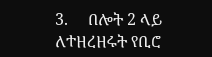3.     በሎት 2 ላይ ለተዘረዘሩት የቢሮ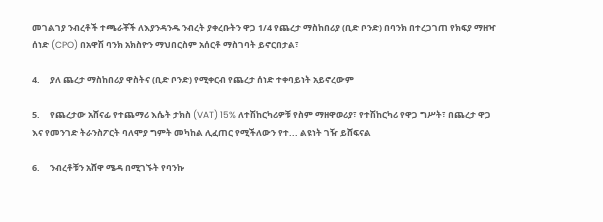መገልገያ ንብረቶች ተጫራቾች ለእያንዳንዱ ንብረት ያቀረቡትን ዋጋ 1/4 የጨረታ ማስከበሪያ (ቢድ ቦንድ) በባንክ በተረጋገጠ የክፍያ ማዘዣ ሰነድ (CPO) በአዋሽ ባንክ አክስዮን ማህበርስም አሰርቶ ማስገባት ይኖርበታል፣

4.     ያለ ጨረታ ማስከበሪያ ዋስትና (ቢድ ቦንድ) የሚቀርብ የጨረታ ሰነድ ተቀባይነት አይኖረውም

5.     የጨረታው አሸናፊ የተጨማሪ እሴት ታክስ (VAT) 15% ለተሽከርካሪዎቹ የስም ማዘዋወሪያ፣ የተሽከርካሪ የዋጋ ግሥት፣ በጨረታ ዋጋ እና የመንገድ ትራንስፖርት ባለሞያ ግምት መካከል ሊፈጠር የሚችለውን የተ... ልዩነት ገዥ ይሸፍናል

6.     ንብረቶቹን አሸዋ ሜዳ በሚገኙት የባንኩ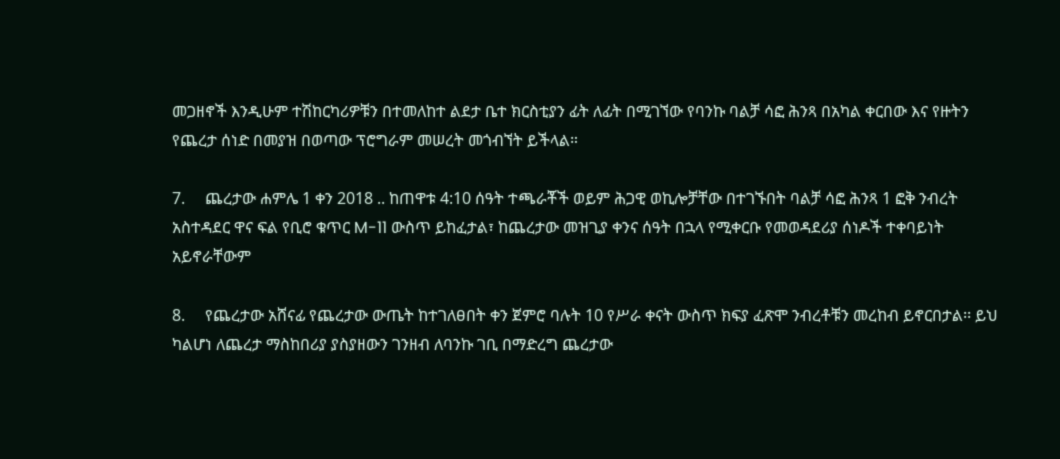መጋዘኖች እንዲሁም ተሽከርካሪዎቹን በተመለከተ ልደታ ቤተ ክርስቲያን ፊት ለፊት በሚገኘው የባንኩ ባልቻ ሳፎ ሕንጻ በአካል ቀርበው እና የዙትን የጨረታ ሰነድ በመያዝ በወጣው ፕሮግራም መሠረት መጎብኘት ይችላል።

7.     ጨረታው ሐምሌ 1 ቀን 2018 .. ከጠዋቱ 4:10 ሰዓት ተጫራቾች ወይም ሕጋዊ ወኪሎቻቸው በተገኙበት ባልቻ ሳፎ ሕንጻ 1 ፎቅ ንብረት አስተዳደር ዋና ፍል የቢሮ ቁጥር M-11 ውስጥ ይከፈታል፣ ከጨረታው መዝጊያ ቀንና ሰዓት በኋላ የሚቀርቡ የመወዳደሪያ ሰነዶች ተቀባይነት አይኖራቸውም

8.     የጨረታው አሸናፊ የጨረታው ውጤት ከተገለፀበት ቀን ጀምሮ ባሉት 10 የሥራ ቀናት ውስጥ ክፍያ ፈጽሞ ንብረቶቹን መረከብ ይኖርበታል፡፡ ይህ ካልሆነ ለጨረታ ማስከበሪያ ያስያዘውን ገንዘብ ለባንኩ ገቢ በማድረግ ጨረታው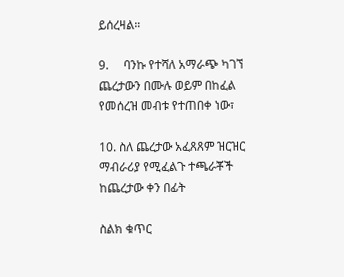ይሰረዛል።

9.     ባንኩ የተሻለ አማራጭ ካገኘ ጨረታውን በሙሉ ወይም በከፈል የመሰረዝ መብቱ የተጠበቀ ነው፣

10. ስለ ጨረታው አፈጸጸም ዝርዝር ማብራሪያ የሚፈልጉ ተጫራቾች ከጨረታው ቀን በፊት

ስልክ ቁጥር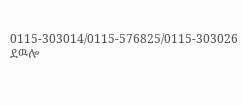0115-303014/0115-576825/0115-303026 ደዉሎ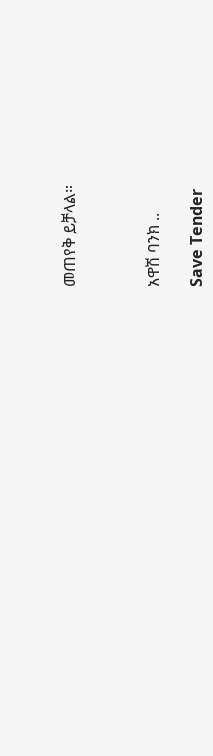መጠየቅ ይቻላል።



አዋሽ ባንክ ..

Save Tender